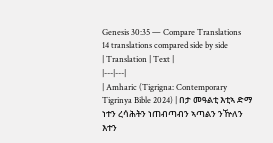Genesis 30:35 — Compare Translations
14 translations compared side by side
| Translation | Text |
|---|---|
| Amharic (Tigrigna: Contemporary Tigrinya Bible 2024) | በታ መዓልቲ እቲኣ ድማ ነተን ረሳሕትን ነጠብጣብን ኣጣልን ንዅለን እተን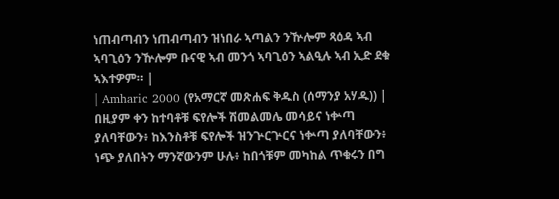ነጠብጣብን ነጠብጣብን ዝነበራ ኣጣልን ንዅሎም ጻዕዳ ኣብ ኣባጊዕን ንዅሎም ቡናዊ ኣብ መንጎ ኣባጊዕን ኣልዒሉ ኣብ ኢድ ደቁ ኣእተዎም። |
| Amharic 2000 (የአማርኛ መጽሐፍ ቅዱስ (ሰማንያ አሃዱ)) | በዚያም ቀን ከተባቶቹ ፍየሎች ሽመልመሌ መሳይና ነቍጣ ያለባቸውን፥ ከእንስቶቹ ፍየሎች ዝንጕርጕርና ነቍጣ ያለባቸውን፥ ነጭ ያለበትን ማንኛውንም ሁሉ፥ ከበጎቹም መካከል ጥቁሩን በግ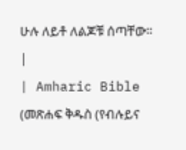ሁሉ ለይቶ ለልጆቹ ሰጣቸው። |
| Amharic Bible (መጽሐፍ ቅዱስ (የብሉይና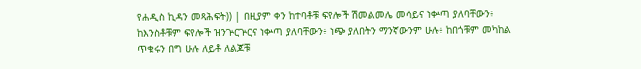የሐዲስ ኪዳን መጻሕፍት)) | በዚያም ቀን ከተባቶቹ ፍየሎች ሽመልመሌ መሳይና ነቍጣ ያለባቸውን፥ ከእንስቶቹም ፍየሎች ዝንጕርጕርና ነቍጣ ያለባቸውን፥ ነጭ ያለበትን ማንኛውንም ሁሉ፥ ከበጎቹም መካከል ጥቁሩን በግ ሁሉ ለይቶ ለልጆቹ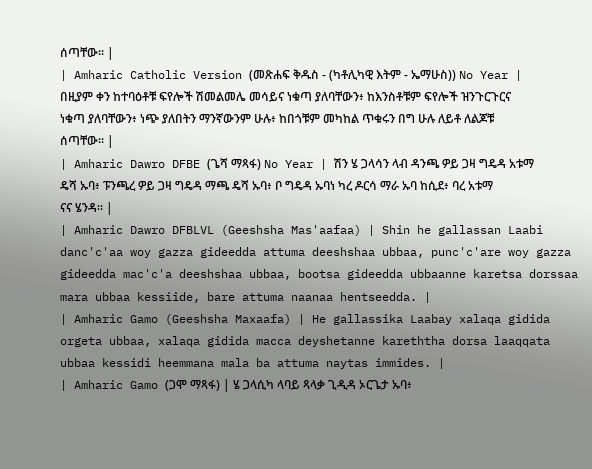ሰጣቸው። |
| Amharic Catholic Version (መጽሐፍ ቅዱስ - (ካቶሊካዊ እትም - ኤማሁስ)) No Year | በዚያም ቀን ከተባዕቶቹ ፍየሎች ሽመልመሌ መሳይና ነቁጣ ያለባቸውን፥ ከእንስቶቹም ፍየሎች ዝንጉርጉርና ነቁጣ ያለባቸውን፥ ነጭ ያለበትን ማንኛውንም ሁሉ፥ ከበጎቹም መካከል ጥቁሩን በግ ሁሉ ለይቶ ለልጆቹ ሰጣቸው። |
| Amharic Dawro DFBE (ጌሻ ማጻፋ) No Year | ሽን ሄ ጋላሳን ላብ ዳንጫ ዎይ ጋዛ ግዴዳ አቱማ ዴሻ ኡባ፥ ፑንጫረ ዎይ ጋዛ ግዴዳ ማጫ ዴሻ ኡባ፥ ቦ ግዴዳ ኡባነ ካረ ዶርሳ ማራ ኡባ ከሲደ፥ ባረ አቱማ ናና ሄንዳ። |
| Amharic Dawro DFBLVL (Geeshsha Mas'aafaa) | Shin he gallassan Laabi danc'c'aa woy gazza gideedda attuma deeshshaa ubbaa, punc'c'are woy gazza gideedda mac'c'a deeshshaa ubbaa, bootsa gideedda ubbaanne karetsa dorssaa mara ubbaa kessiide, bare attuma naanaa hentseedda. |
| Amharic Gamo (Geeshsha Maxaafa) | He gallassika Laabay xalaqa gidida orgeta ubbaa, xalaqa gidida macca deyshetanne kareththa dorsa laaqqata ubbaa kessidi heemmana mala ba attuma naytas immides. |
| Amharic Gamo (ጋሞ ማጻፋ) | ሄ ጋላሲካ ላባይ ጻላቃ ጊዲዳ ኦርጌታ ኡባ፥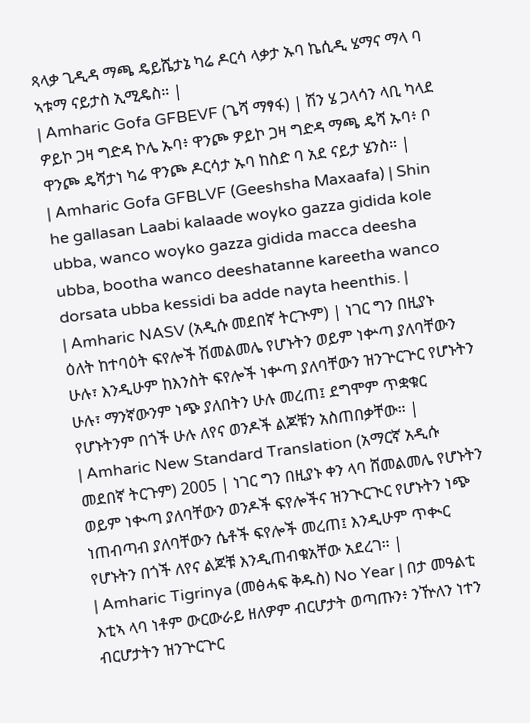ጻላቃ ጊዲዳ ማጫ ዴይሼታኔ ካሬ ዶርሳ ላቃታ ኡባ ኬሲዲ ሄማና ማላ ባ ኣቱማ ናይታስ ኢሚዴስ። |
| Amharic Gofa GFBEVF (ጌሻ ማፃፋ) | ሽን ሄ ጋላሳን ላቢ ካላደ ዎይኮ ጋዛ ግድዳ ኮሌ ኡባ፥ ዋንጮ ዎይኮ ጋዛ ግድዳ ማጫ ዴሻ ኡባ፥ ቦ ዋንጮ ዴሻታነ ካሬ ዋንጮ ዶርሳታ ኡባ ከስድ ባ አደ ናይታ ሄንስ። |
| Amharic Gofa GFBLVF (Geeshsha Maxaafa) | Shin he gallasan Laabi kalaade woyko gazza gidida kole ubba, wanco woyko gazza gidida macca deesha ubba, bootha wanco deeshatanne kareetha wanco dorsata ubba kessidi ba adde nayta heenthis. |
| Amharic NASV (አዲሱ መደበኛ ትርጒም) | ነገር ግን በዚያኑ ዕለት ከተባዕት ፍየሎች ሽመልመሌ የሆኑትን ወይም ነቍጣ ያለባቸውን ሁሉ፣ እንዲሁም ከእንስት ፍየሎች ነቍጣ ያለባቸውን ዝንጕርጕር የሆኑትን ሁሉ፣ ማንኛውንም ነጭ ያለበትን ሁሉ መረጠ፤ ደግሞም ጥቋቁር የሆኑትንም በጎች ሁሉ ለየና ወንዶች ልጆቹን አስጠበቃቸው። |
| Amharic New Standard Translation (አማርኛ አዲሱ መደበኛ ትርጉም) 2005 | ነገር ግን በዚያኑ ቀን ላባ ሸመልመሌ የሆኑትን ወይም ነቊጣ ያለባቸውን ወንዶች ፍየሎችና ዝንጒርጒር የሆኑትን ነጭ ነጠብጣብ ያለባቸውን ሴቶች ፍየሎች መረጠ፤ እንዲሁም ጥቊር የሆኑትን በጎች ለየና ልጆቹ እንዲጠብቁአቸው አደረገ። |
| Amharic Tigrinya (መፅሓፍ ቅዱስ) No Year | በታ መዓልቲ እቲኣ ላባ ነቶም ውርውራይ ዘለዎም ብርሆታት ወጣጡን፥ ንዅለን ነተን ብርሆታትን ዝንጕርጕር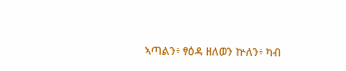ኣጣልን፥ ፃዕዳ ዘለወን ኵለን፥ ካብ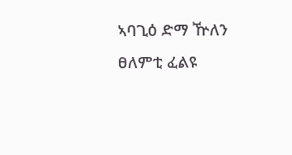ኣባጊዕ ድማ ዅለን ፀለምቲ ፈልዩ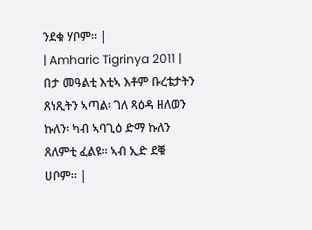ንደቁ ሃቦም። |
| Amharic Tigrinya 2011 | በታ መዓልቲ እቲኣ እቶም ቡረቴታትን ጸነጺትን ኣጣል፡ ገለ ጻዕዳ ዘለወን ኩለን፡ ካብ ኣባጊዕ ድማ ኩለን ጸለምቲ ፈልዩ። ኣብ ኢድ ደቑ ሀቦም። |